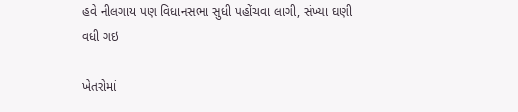હવે નીલગાય પણ વિધાનસભા સુધી પહોંચવા લાગી, સંખ્યા ઘણી વધી ગઇ

ખેતરોમાં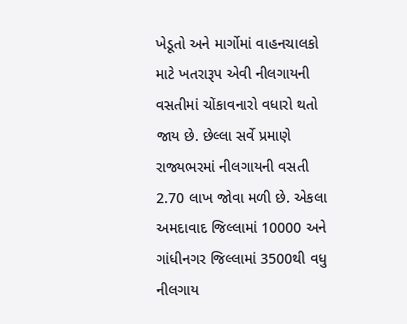ખેડૂતો અને માર્ગોમાં વાહનચાલકો માટે ખતરારૂપ એવી નીલગાયની વસતીમાં ચોંકાવનારો વધારો થતો જાય છે. છેલ્લા સર્વે પ્રમાણે રાજ્યભરમાં નીલગાયની વસતી 2.70 લાખ જોવા મળી છે. એકલા અમદાવાદ જિલ્લામાં 10000 અને ગાંધીનગર જિલ્લામાં 3500થી વધુ નીલગાય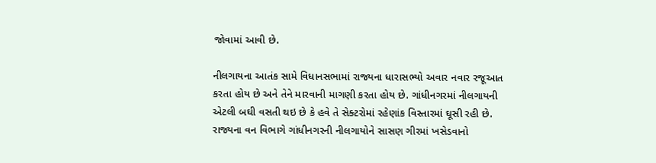જોવામાં આવી છે.

નીલગાયના આતંક સામે વિધાનસભામાં રાજ્યના ધારાસભ્યો અવાર નવાર રજૂઆત કરતા હોય છે અને તેને મારવાની માગણી કરતા હોય છે. ગાંધીનગરમાં નીલગાયની એટલી બઘી વસતી થઇ છે કે હવે તે સેક્ટરોમાં રહેણાંક વિસ્તારમાં ઘૂસી રહી છે. રાજ્યના વન વિભાગે ગાંધીનગરની નીલગાયોને સાસણ ગીરમાં ખસેડવાનો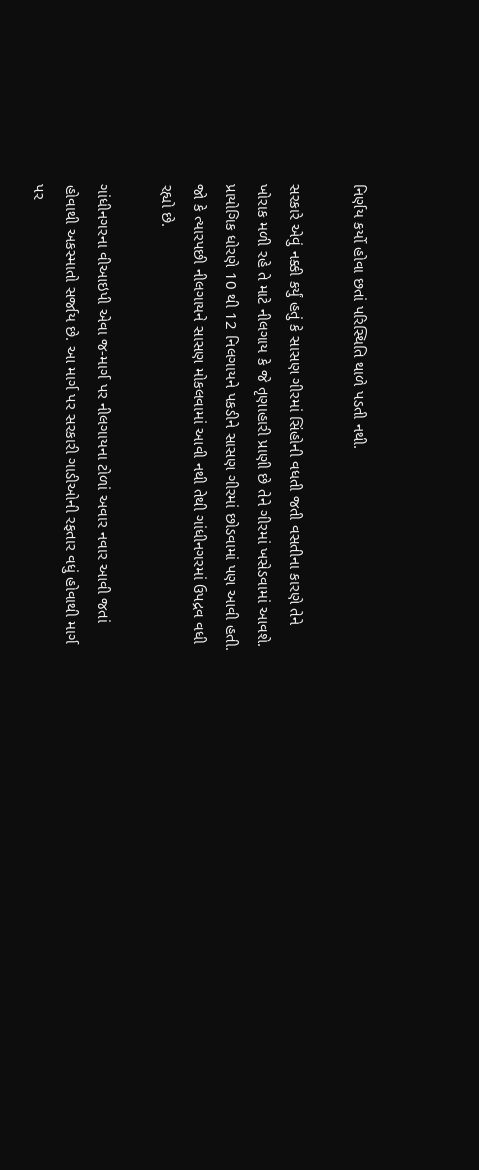નિર્ણય કર્યો હોવા છતાં પરિસ્થિતિ થાળે પડતી નથી.

સરકારે એવું નક્કી કર્યું હતું કે સાસણ ગીરમાં સિંહોની વધતી જતી વસતીના કારણે તેને ખોરાક મળી રહે તે માટે નીલગાય કે જે તૃણાહારી પ્રાણી છે તેને ગીરમાં ખસેડવામાં આવશે. પ્રાયોગિક ધોરણે 10 થી 12 નિલગાયને પકડીને સાસણ ગીરમાં છોડવામાં પણ આવી હતી. જો કે ત્યારપછી નીલગાયને સાસણ મોકલવામાં આવી નથી તેથી ગાંધીનગરમાં ઉપદ્રવ વધી રહ્યો છે.

ગાંધીનગરના વીઆઇપી એવા જ-માર્ગ પર નીલગાયના ટોળાં અવાર નવાર આવી જતાં હોવાથી અકસ્માતો સર્જાય છે. આ માર્ગ પર સરકારી ગાડીઓની રફતાર વધું હોવાથી માર્ગ પર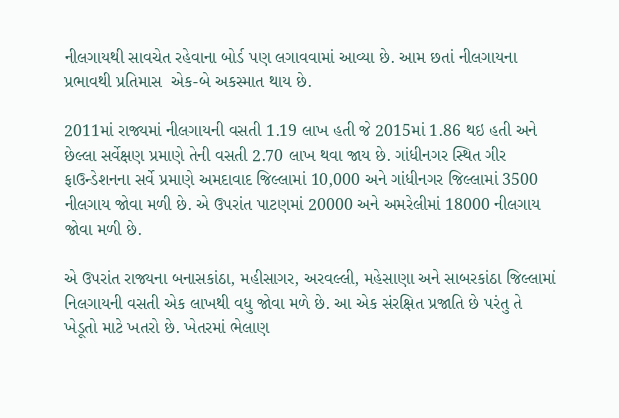નીલગાયથી સાવચેત રહેવાના બોર્ડ પણ લગાવવામાં આવ્યા છે. આમ છતાં નીલગાયના પ્રભાવથી પ્રતિમાસ  એક-બે અકસ્માત થાય છે.

2011માં રાજ્યમાં નીલગાયની વસતી 1.19 લાખ હતી જે 2015માં 1.86 થઇ હતી અને છેલ્લા સર્વેક્ષણ પ્રમાણે તેની વસતી 2.70 લાખ થવા જાય છે. ગાંધીનગર સ્થિત ગીર ફાઉન્ડેશનના સર્વે પ્રમાણે અમદાવાદ જિલ્લામાં 10,000 અને ગાંધીનગર જિલ્લામાં 3500 નીલગાય જોવા મળી છે. એ ઉપરાંત પાટણમાં 20000 અને અમરેલીમાં 18000 નીલગાય જોવા મળી છે.

એ ઉપરાંત રાજ્યના બનાસકાંઠા, મહીસાગર, અરવલ્લી, મહેસાણા અને સાબરકાંઠા જિલ્લામાં નિલગાયની વસતી એક લાખથી વધુ જોવા મળે છે. આ એક સંરક્ષિત પ્રજાતિ છે પરંતુ તે ખેડૂતો માટે ખતરો છે. ખેતરમાં ભેલાણ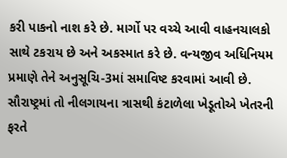કરી પાકનો નાશ કરે છે. માર્ગો પર વચ્ચે આવી વાહનચાલકો સાથે ટકરાય છે અને અકસ્માત કરે છે. વન્યજીવ અધિનિયમ પ્રમાણે તેને અનુસૂચિ-3માં સમાવિષ્ટ કરવામાં આવી છે. સૌરાષ્ટ્રમાં તો નીલગાયના ત્રાસથી કંટાળેલા ખેડૂતોએ ખેતરની ફરતે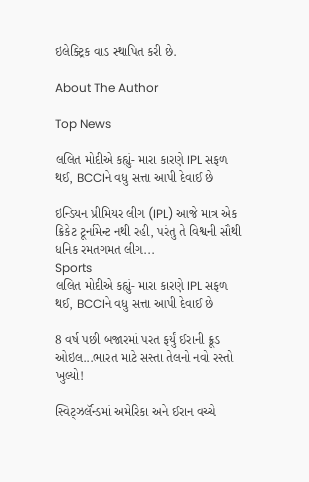ઇલેક્ટ્રિક વાડ સ્થાપિત કરી છે.

About The Author

Top News

લલિત મોદીએ કહ્યું- મારા કારણે IPL સફળ થઈ, BCCIને વધુ સત્તા આપી દેવાઈ છે

ઇન્ડિયન પ્રીમિયર લીગ (IPL) આજે માત્ર એક ક્રિકેટ ટૂર્નામેન્ટ નથી રહી, પરંતુ તે વિશ્વની સૌથી ધનિક રમતગમત લીગ...
Sports
લલિત મોદીએ કહ્યું- મારા કારણે IPL સફળ થઈ, BCCIને વધુ સત્તા આપી દેવાઈ છે

8 વર્ષ પછી બજારમાં પરત ફર્યું ઈરાની ક્રૂડ ઓઇલ...ભારત માટે સસ્તા તેલનો નવો રસ્તો ખુલ્યો!

સ્વિટ્ઝર્લૅન્ડમાં અમેરિકા અને ઈરાન વચ્ચે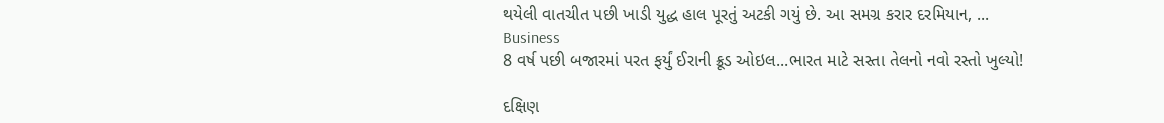થયેલી વાતચીત પછી ખાડી યુદ્ધ હાલ પૂરતું અટકી ગયું છે. આ સમગ્ર કરાર દરમિયાન, ...
Business
8 વર્ષ પછી બજારમાં પરત ફર્યું ઈરાની ક્રૂડ ઓઇલ...ભારત માટે સસ્તા તેલનો નવો રસ્તો ખુલ્યો!

દક્ષિણ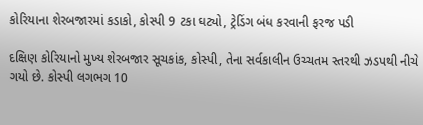કોરિયાના શેરબજારમાં કડાકો, કોસ્પી 9 ટકા ઘટ્યો, ટ્રેડિંગ બંધ કરવાની ફરજ પડી

દક્ષિણ કોરિયાનો મુખ્ય શેરબજાર સૂચકાંક, કોસ્પી, તેના સર્વકાલીન ઉચ્ચતમ સ્તરથી ઝડપથી નીચે ગયો છે. કોસ્પી લગભગ 10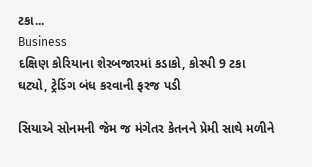ટકા...
Business
દક્ષિણ કોરિયાના શેરબજારમાં કડાકો, કોસ્પી 9 ટકા ઘટ્યો, ટ્રેડિંગ બંધ કરવાની ફરજ પડી

સિયાએ સોનમની જેમ જ મંગેતર કેતનને પ્રેમી સાથે મળીને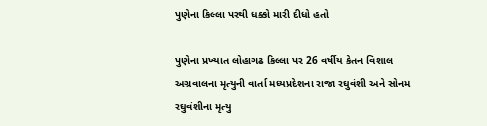પુણેના કિલ્લા પરથી ધક્કો મારી દીધો હતો

પુણેના પ્રખ્યાત લોહાગઢ કિલ્લા પર 26 વર્ષીય કેતન વિશાલ અગ્રવાલના મૃત્યુની વાર્તા મધ્યપ્રદેશના રાજા રઘુવંશી અને સોનમ રઘુવંશીના મૃત્યુ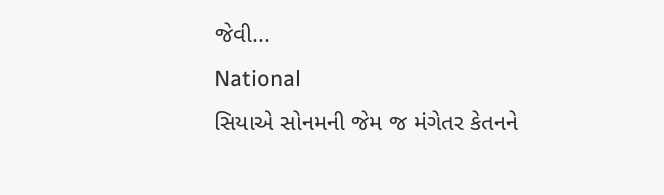જેવી...
National
સિયાએ સોનમની જેમ જ મંગેતર કેતનને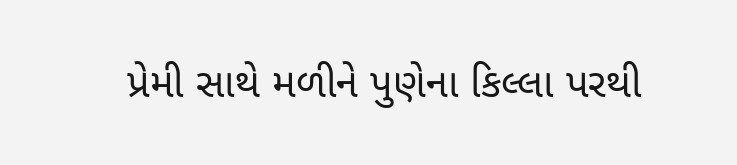પ્રેમી સાથે મળીને પુણેના કિલ્લા પરથી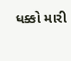ધક્કો મારી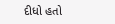દીધો હતો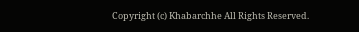Copyright (c) Khabarchhe All Rights Reserved.